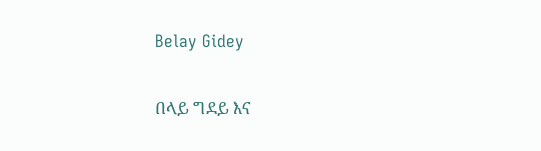Belay Gidey


በላይ ግደይ እና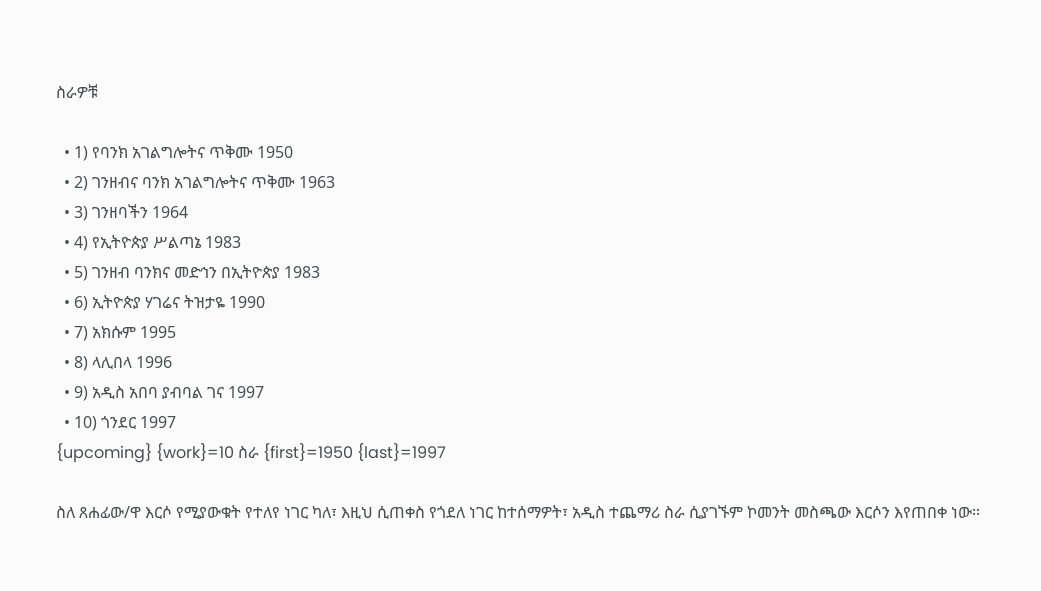ስራዎቹ

  • 1) የባንክ አገልግሎትና ጥቅሙ 1950
  • 2) ገንዘብና ባንክ አገልግሎትና ጥቅሙ 1963
  • 3) ገንዘባችን 1964
  • 4) የኢትዮጵያ ሥልጣኔ 1983
  • 5) ገንዘብ ባንክና መድኅን በኢትዮጵያ 1983
  • 6) ኢትዮጵያ ሃገሬና ትዝታዬ 1990
  • 7) አክሱም 1995
  • 8) ላሊበላ 1996
  • 9) አዲስ አበባ ያብባል ገና 1997
  • 10) ጎንደር 1997
{upcoming} {work}=10 ስራ {first}=1950 {last}=1997

ስለ ጸሐፊው/ዋ እርሶ የሚያውቁት የተለየ ነገር ካለ፣ እዚህ ሲጠቀስ የጎደለ ነገር ከተሰማዎት፣ አዲስ ተጨማሪ ስራ ሲያገኙም ኮመንት መስጫው እርሶን እየጠበቀ ነው።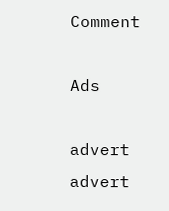Comment

Ads

advert
advert